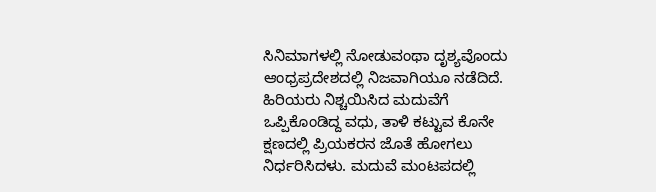ಸಿನಿಮಾಗಳಲ್ಲಿ ನೋಡುವಂಥಾ ದೃಶ್ಯವೊಂದು ಆಂಧ್ರಪ್ರದೇಶದಲ್ಲಿ ನಿಜವಾಗಿಯೂ ನಡೆದಿದೆ. ಹಿರಿಯರು ನಿಶ್ಚಯಿಸಿದ ಮದುವೆಗೆ ಒಪ್ಪಿಕೊಂಡಿದ್ದ ವಧು, ತಾಳಿ ಕಟ್ಟುವ ಕೊನೇ ಕ್ಷಣದಲ್ಲಿ ಪ್ರಿಯಕರನ ಜೊತೆ ಹೋಗಲು ನಿರ್ಧರಿಸಿದಳು. ಮದುವೆ ಮಂಟಪದಲ್ಲಿ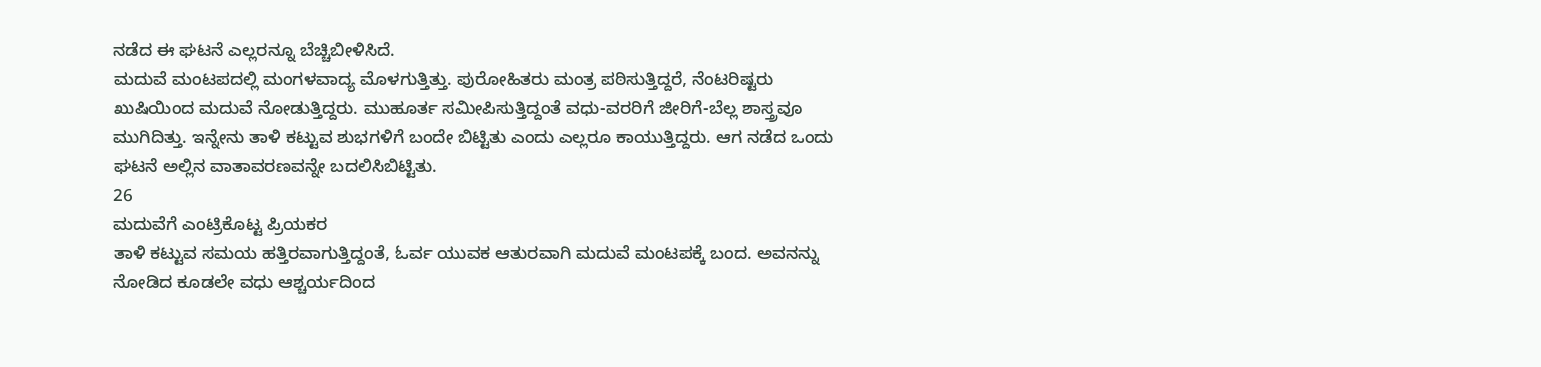ನಡೆದ ಈ ಘಟನೆ ಎಲ್ಲರನ್ನೂ ಬೆಚ್ಚಿಬೀಳಿಸಿದೆ.
ಮದುವೆ ಮಂಟಪದಲ್ಲಿ ಮಂಗಳವಾದ್ಯ ಮೊಳಗುತ್ತಿತ್ತು. ಪುರೋಹಿತರು ಮಂತ್ರ ಪಠಿಸುತ್ತಿದ್ದರೆ, ನೆಂಟರಿಷ್ಟರು ಖುಷಿಯಿಂದ ಮದುವೆ ನೋಡುತ್ತಿದ್ದರು. ಮುಹೂರ್ತ ಸಮೀಪಿಸುತ್ತಿದ್ದಂತೆ ವಧು-ವರರಿಗೆ ಜೀರಿಗೆ-ಬೆಲ್ಲ ಶಾಸ್ತ್ರವೂ ಮುಗಿದಿತ್ತು. ಇನ್ನೇನು ತಾಳಿ ಕಟ್ಟುವ ಶುಭಗಳಿಗೆ ಬಂದೇ ಬಿಟ್ಟಿತು ಎಂದು ಎಲ್ಲರೂ ಕಾಯುತ್ತಿದ್ದರು. ಆಗ ನಡೆದ ಒಂದು ಘಟನೆ ಅಲ್ಲಿನ ವಾತಾವರಣವನ್ನೇ ಬದಲಿಸಿಬಿಟ್ಟಿತು.
26
ಮದುವೆಗೆ ಎಂಟ್ರಿಕೊಟ್ಟ ಪ್ರಿಯಕರ
ತಾಳಿ ಕಟ್ಟುವ ಸಮಯ ಹತ್ತಿರವಾಗುತ್ತಿದ್ದಂತೆ, ಓರ್ವ ಯುವಕ ಆತುರವಾಗಿ ಮದುವೆ ಮಂಟಪಕ್ಕೆ ಬಂದ. ಅವನನ್ನು ನೋಡಿದ ಕೂಡಲೇ ವಧು ಆಶ್ಚರ್ಯದಿಂದ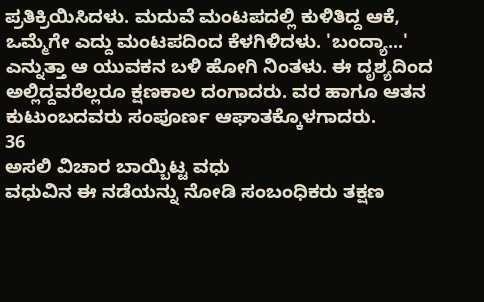ಪ್ರತಿಕ್ರಿಯಿಸಿದಳು. ಮದುವೆ ಮಂಟಪದಲ್ಲಿ ಕುಳಿತಿದ್ದ ಆಕೆ, ಒಮ್ಮೆಗೇ ಎದ್ದು ಮಂಟಪದಿಂದ ಕೆಳಗಿಳಿದಳು. 'ಬಂದ್ಯಾ...' ಎನ್ನುತ್ತಾ ಆ ಯುವಕನ ಬಳಿ ಹೋಗಿ ನಿಂತಳು. ಈ ದೃಶ್ಯದಿಂದ ಅಲ್ಲಿದ್ದವರೆಲ್ಲರೂ ಕ್ಷಣಕಾಲ ದಂಗಾದರು. ವರ ಹಾಗೂ ಆತನ ಕುಟುಂಬದವರು ಸಂಪೂರ್ಣ ಆಘಾತಕ್ಕೊಳಗಾದರು.
36
ಅಸಲಿ ವಿಚಾರ ಬಾಯ್ಬಿಟ್ಟ ವಧು
ವಧುವಿನ ಈ ನಡೆಯನ್ನು ನೋಡಿ ಸಂಬಂಧಿಕರು ತಕ್ಷಣ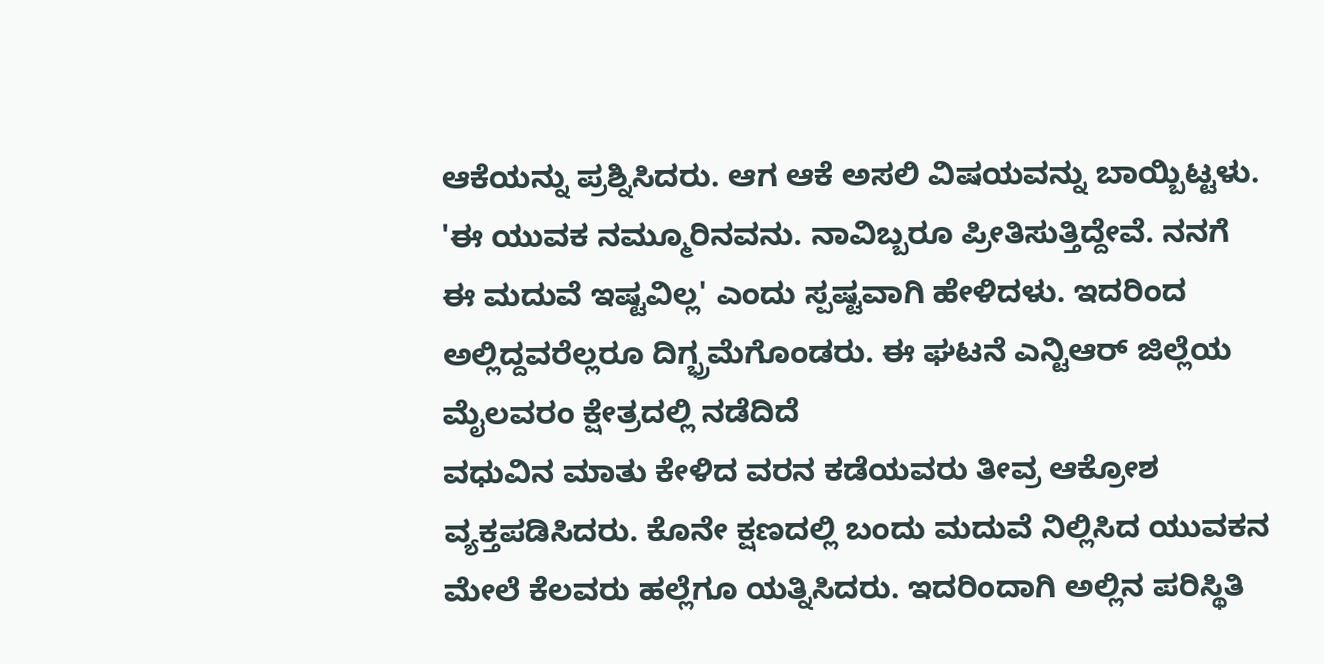ಆಕೆಯನ್ನು ಪ್ರಶ್ನಿಸಿದರು. ಆಗ ಆಕೆ ಅಸಲಿ ವಿಷಯವನ್ನು ಬಾಯ್ಬಿಟ್ಟಳು. 'ಈ ಯುವಕ ನಮ್ಮೂರಿನವನು. ನಾವಿಬ್ಬರೂ ಪ್ರೀತಿಸುತ್ತಿದ್ದೇವೆ. ನನಗೆ ಈ ಮದುವೆ ಇಷ್ಟವಿಲ್ಲ' ಎಂದು ಸ್ಪಷ್ಟವಾಗಿ ಹೇಳಿದಳು. ಇದರಿಂದ ಅಲ್ಲಿದ್ದವರೆಲ್ಲರೂ ದಿಗ್ಭ್ರಮೆಗೊಂಡರು. ಈ ಘಟನೆ ಎನ್ಟಿಆರ್ ಜಿಲ್ಲೆಯ ಮೈಲವರಂ ಕ್ಷೇತ್ರದಲ್ಲಿ ನಡೆದಿದೆ
ವಧುವಿನ ಮಾತು ಕೇಳಿದ ವರನ ಕಡೆಯವರು ತೀವ್ರ ಆಕ್ರೋಶ ವ್ಯಕ್ತಪಡಿಸಿದರು. ಕೊನೇ ಕ್ಷಣದಲ್ಲಿ ಬಂದು ಮದುವೆ ನಿಲ್ಲಿಸಿದ ಯುವಕನ ಮೇಲೆ ಕೆಲವರು ಹಲ್ಲೆಗೂ ಯತ್ನಿಸಿದರು. ಇದರಿಂದಾಗಿ ಅಲ್ಲಿನ ಪರಿಸ್ಥಿತಿ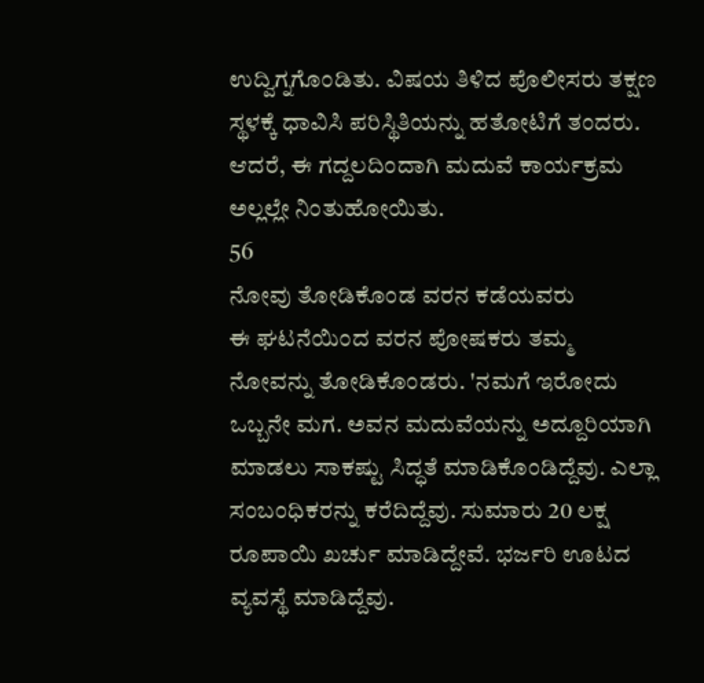ಉದ್ವಿಗ್ನಗೊಂಡಿತು. ವಿಷಯ ತಿಳಿದ ಪೊಲೀಸರು ತಕ್ಷಣ ಸ್ಥಳಕ್ಕೆ ಧಾವಿಸಿ ಪರಿಸ್ಥಿತಿಯನ್ನು ಹತೋಟಿಗೆ ತಂದರು. ಆದರೆ, ಈ ಗದ್ದಲದಿಂದಾಗಿ ಮದುವೆ ಕಾರ್ಯಕ್ರಮ ಅಲ್ಲಲ್ಲೇ ನಿಂತುಹೋಯಿತು.
56
ನೋವು ತೋಡಿಕೊಂಡ ವರನ ಕಡೆಯವರು
ಈ ಘಟನೆಯಿಂದ ವರನ ಪೋಷಕರು ತಮ್ಮ ನೋವನ್ನು ತೋಡಿಕೊಂಡರು. 'ನಮಗೆ ಇರೋದು ಒಬ್ಬನೇ ಮಗ. ಅವನ ಮದುವೆಯನ್ನು ಅದ್ದೂರಿಯಾಗಿ ಮಾಡಲು ಸಾಕಷ್ಟು ಸಿದ್ಧತೆ ಮಾಡಿಕೊಂಡಿದ್ದೆವು. ಎಲ್ಲಾ ಸಂಬಂಧಿಕರನ್ನು ಕರೆದಿದ್ದೆವು. ಸುಮಾರು 20 ಲಕ್ಷ ರೂಪಾಯಿ ಖರ್ಚು ಮಾಡಿದ್ದೇವೆ. ಭರ್ಜರಿ ಊಟದ ವ್ಯವಸ್ಥೆ ಮಾಡಿದ್ದೆವು.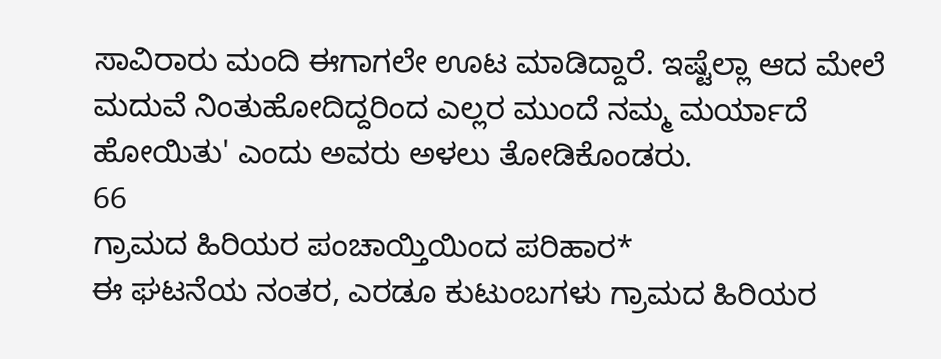ಸಾವಿರಾರು ಮಂದಿ ಈಗಾಗಲೇ ಊಟ ಮಾಡಿದ್ದಾರೆ. ಇಷ್ಟೆಲ್ಲಾ ಆದ ಮೇಲೆ ಮದುವೆ ನಿಂತುಹೋದಿದ್ದರಿಂದ ಎಲ್ಲರ ಮುಂದೆ ನಮ್ಮ ಮರ್ಯಾದೆ ಹೋಯಿತು' ಎಂದು ಅವರು ಅಳಲು ತೋಡಿಕೊಂಡರು.
66
ಗ್ರಾಮದ ಹಿರಿಯರ ಪಂಚಾಯ್ತಿಯಿಂದ ಪರಿಹಾರ*
ಈ ಘಟನೆಯ ನಂತರ, ಎರಡೂ ಕುಟುಂಬಗಳು ಗ್ರಾಮದ ಹಿರಿಯರ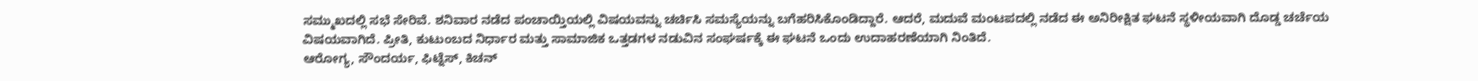ಸಮ್ಮುಖದಲ್ಲಿ ಸಭೆ ಸೇರಿವೆ. ಶನಿವಾರ ನಡೆದ ಪಂಚಾಯ್ತಿಯಲ್ಲಿ ವಿಷಯವನ್ನು ಚರ್ಚಿಸಿ ಸಮಸ್ಯೆಯನ್ನು ಬಗೆಹರಿಸಿಕೊಂಡಿದ್ದಾರೆ. ಆದರೆ, ಮದುವೆ ಮಂಟಪದಲ್ಲಿ ನಡೆದ ಈ ಅನಿರೀಕ್ಷಿತ ಘಟನೆ ಸ್ಥಳೀಯವಾಗಿ ದೊಡ್ಡ ಚರ್ಚೆಯ ವಿಷಯವಾಗಿದೆ. ಪ್ರೀತಿ, ಕುಟುಂಬದ ನಿರ್ಧಾರ ಮತ್ತು ಸಾಮಾಜಿಕ ಒತ್ತಡಗಳ ನಡುವಿನ ಸಂಘರ್ಷಕ್ಕೆ ಈ ಘಟನೆ ಒಂದು ಉದಾಹರಣೆಯಾಗಿ ನಿಂತಿದೆ.
ಆರೋಗ್ಯ, ಸೌಂದರ್ಯ, ಫಿಟ್ನೆಸ್, ಕಿಚನ್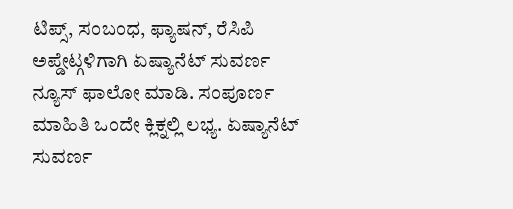ಟಿಪ್ಸ್, ಸಂಬಂಧ, ಫ್ಯಾಷನ್, ರೆಸಿಪಿ ಅಪ್ಡೇಟ್ಗಳಿಗಾಗಿ ಏಷ್ಯಾನೆಟ್ ಸುವರ್ಣ ನ್ಯೂಸ್ ಫಾಲೋ ಮಾಡಿ. ಸಂಪೂರ್ಣ ಮಾಹಿತಿ ಒಂದೇ ಕ್ಲಿಕ್ನಲ್ಲಿ ಲಭ್ಯ. ಏಷ್ಯಾನೆಟ್ ಸುವರ್ಣ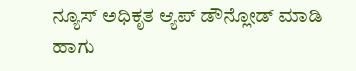ನ್ಯೂಸ್ ಅಧಿಕೃತ ಆ್ಯಪ್ ಡೌನ್ಲೋಡ್ ಮಾಡಿ ಹಾಗು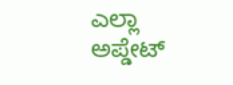ಎಲ್ಲಾ ಅಪ್ಡೇಟ್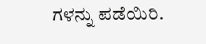ಗಳನ್ನು ಪಡೆಯಿರಿ.